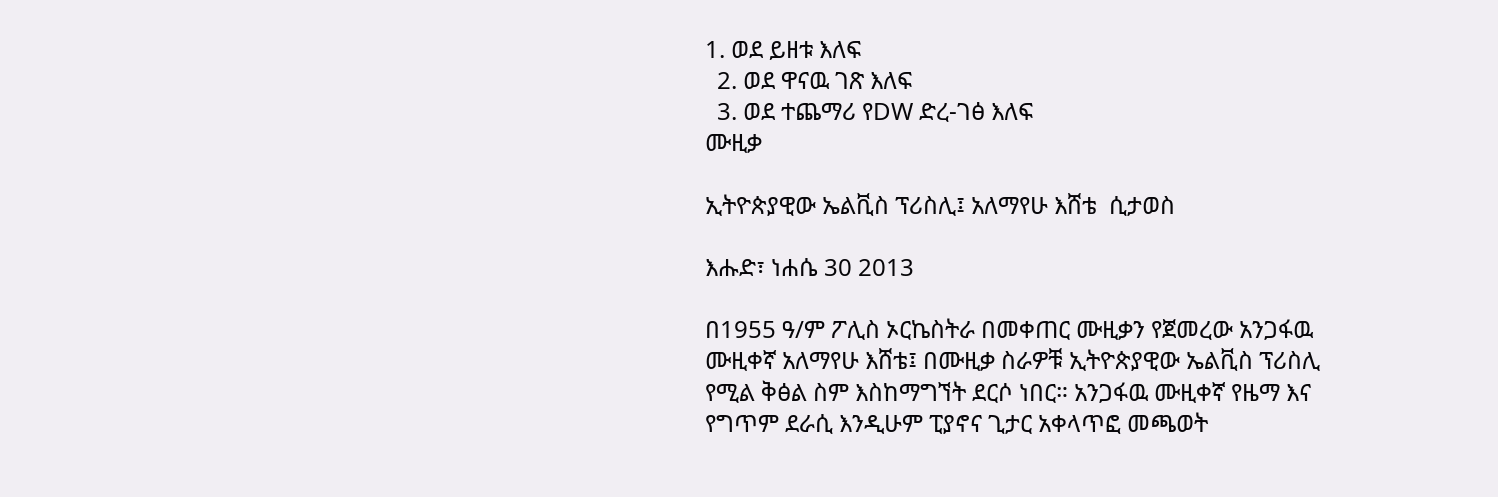1. ወደ ይዘቱ እለፍ
  2. ወደ ዋናዉ ገጽ እለፍ
  3. ወደ ተጨማሪ የDW ድረ-ገፅ እለፍ
ሙዚቃ

ኢትዮጵያዊው ኤልቪስ ፕሪስሊ፤ አለማየሁ እሸቴ  ሲታወስ

እሑድ፣ ነሐሴ 30 2013

በ1955 ዓ/ም ፖሊስ ኦርኬስትራ በመቀጠር ሙዚቃን የጀመረው አንጋፋዉ ሙዚቀኛ አለማየሁ እሸቴ፤ በሙዚቃ ስራዎቹ ኢትዮጵያዊው ኤልቪስ ፕሪስሊ የሚል ቅፅል ስም እስከማግኘት ደርሶ ነበር። አንጋፋዉ ሙዚቀኛ የዜማ እና የግጥም ደራሲ እንዲሁም ፒያኖና ጊታር አቀላጥፎ መጫወት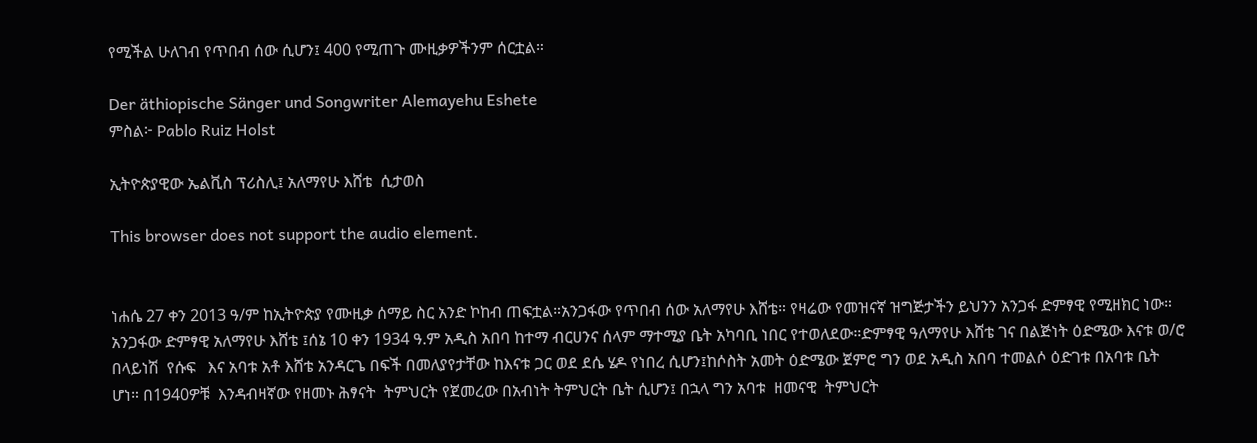የሚችል ሁለገብ የጥበብ ሰው ሲሆን፤ 400 የሚጠጉ ሙዚቃዎችንም ሰርቷል።

Der äthiopische Sänger und Songwriter Alemayehu Eshete
ምስል፦ Pablo Ruiz Holst

ኢትዮጵያዊው ኤልቪስ ፕሪስሊ፤ አለማየሁ እሸቴ  ሲታወስ

This browser does not support the audio element.


ነሐሴ 27 ቀን 2013 ዓ/ም ከኢትዮጵያ የሙዚቃ ሰማይ ስር አንድ ኮከብ ጠፍቷል።አንጋፋው የጥበብ ሰው አለማየሁ እሸቴ። የዛሬው የመዝናኛ ዝግጅታችን ይህንን አንጋፋ ድምፃዊ የሚዘክር ነው።
አንጋፋው ድምፃዊ አለማየሁ እሸቴ ፤ሰኔ 10 ቀን 1934 ዓ.ም አዲስ አበባ ከተማ ብርሀንና ሰላም ማተሚያ ቤት አካባቢ ነበር የተወለደው።ድምፃዊ ዓለማየሁ እሸቴ ገና በልጅነት ዕድሜው እናቱ ወ/ሮ በላይነሽ  የሱፍ   እና አባቱ አቶ እሸቴ አንዳርጌ በፍች በመለያየታቸው ከእናቱ ጋር ወደ ደሴ ሄዶ የነበረ ሲሆን፤ከሶስት አመት ዕድሜው ጀምሮ ግን ወደ አዲስ አበባ ተመልሶ ዕድገቱ በአባቱ ቤት ሆነ። በ1940ዎቹ  እንዳብዛኛው የዘመኑ ሕፃናት  ትምህርት የጀመረው በአብነት ትምህርት ቤት ሲሆን፤ በኋላ ግን አባቱ  ዘመናዊ  ትምህርት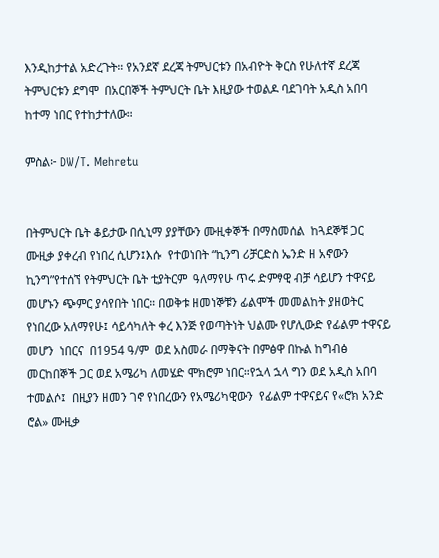እንዲከታተል አድረጉት። የአንደኛ ደረጃ ትምህርቱን በአብዮት ቅርስ የሁለተኛ ደረጃ ትምህርቱን ደግሞ  በአርበኞች ትምህርት ቤት እዚያው ተወልዶ ባደገባት አዲስ አበባ ከተማ ነበር የተከታተለው።

ምስል፦ DW/T. Mehretu


በትምህርት ቤት ቆይታው በሲኒማ ያያቸውን ሙዚቀኞች በማስመሰል  ከጓደኞቹ ጋር  ሙዚቃ ያቀረብ የነበረ ሲሆን፤እሱ  የተወነበት “ኪንግ ሪቻርድስ ኤንድ ዘ አኖውን ኪንግ”የተሰኘ የትምህርት ቤት ቲያትርም  ዓለማየሁ ጥሩ ድምፃዊ ብቻ ሳይሆን ተዋናይ  መሆኑን ጭምር ያሳየበት ነበር። በወቅቱ ዘመነኞቹን ፊልሞች መመልከት ያዘወትር የነበረው አለማየሁ፤ ሳይሳካለት ቀረ እንጅ የወጣትነት ህልሙ የሆሊውድ የፊልም ተዋናይ መሆን  ነበርና  በ1954 ዓ/ም  ወደ አስመራ በማቅናት በምፅዋ በኩል ከግብፅ መርከበኞች ጋር ወደ አሜሪካ ለመሄድ ሞክሮም ነበር።የኋላ ኋላ ግን ወደ አዲስ አበባ ተመልሶ፤  በዚያን ዘመን ገኖ የነበረውን የአሜሪካዊውን  የፊልም ተዋናይና የ«ሮክ አንድ ሮል» ሙዚቃ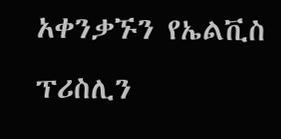አቀንቃኙን የኤልቪስ ፕሪስሊን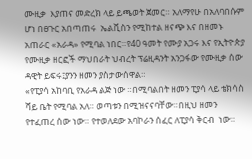ሙዚቃ  እያጠና መድረክ ላይ ይጫወት ጀመር። አለማየሁ በአለባበሱም ሆነ በፀጉር አበጣጠሩ  ኤልቪስን የሚከተል ዘናጭ እና በዘመኑ አጠራር «አራዳ» የሚባል ነበር።የ40 ዓመት የሙያ አጋሩ እና የኢትዮጵያ የሙዚቃ ዘርፎች ማህበራት ህብረት ፕሬዚዳንት አንጋፋው የሙዚቃ ሰው ዳዊት ይፍሩ፤ያንን ዘመን ያስታውሰዋል።
«የፒያሳ አከባቢ የአራዳ ልጅ ነው ።በሚባልበት ዘመን ፒያሳ ላይ ቴክሳስ ሻይ ቤት የሚባል አለ። ወጣቱን በሚዝናናባቸው።በዚህ ዘመን  የተፈጠረ ሰው ነው። የተወለደው አባኮራን ሰፈር ለፒያሳ ቅርብ  ነው።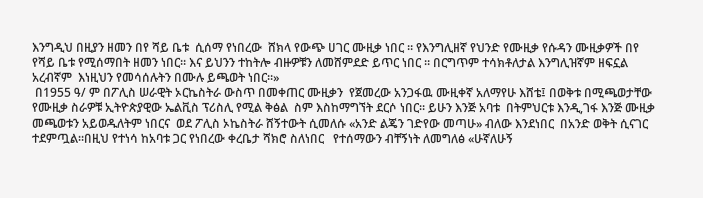እንግዲህ በዚያን ዘመን በየ ሻይ ቤቱ  ሲሰማ የነበረው  ሸክላ የውጭ ሀገር ሙዚቃ ነበር ። የእንግሊዘኛ የህንድ የሙዚቃ የሱዳን ሙዚቃዎች በየ የሻይ ቤቱ የሚሰማበት ዘመን ነበር። እና ይህንን ተከትሎ ብዙዎቹን ለመሸምደድ ይጥር ነበር ። በርግጥም ተሳክቶለታል እንግሊዝኛም ዘፍኗል አረብኛም  እነዚህን የመሳሰሉትን በሙሉ ይጫወት ነበር።»
 በ1955 ዓ/ ም በፖሊስ ሠራዊት ኦርኬስትራ ውስጥ በመቀጠር ሙዚቃን  የጀመረው አንጋፋዉ ሙዚቀኛ አለማየሁ እሸቴ፤ በወቅቱ በሚጫወታቸው የሙዚቃ ስራዎቹ ኢትዮጵያዊው ኤልቪስ ፕሪስሊ የሚል ቅፅል  ስም እስከማግኘት ደርሶ ነበር። ይሁን እንጅ አባቱ  በትምህርቱ እንዲ,ገፋ እንጅ ሙዚቃ መጫወቱን አይወዱለትም ነበርና  ወደ ፖሊስ ኦኬስትራ ሸኝተውት ሲመለሱ «አንድ ልጄን ገድየው መጣሁ» ብለው እንደነበር  በአንድ ወቅት ሲናገር ተደምጧል።በዚህ የተነሳ ከአባቱ ጋር የነበረው ቀረቤታ ሻክሮ ስለነበር   የተሰማውን ብቸኝነት ለመግለፅ «ሁኛለሁኝ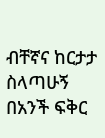ብቸኛና ከርታታ ስላጣሁኝ በአንች ፍቅር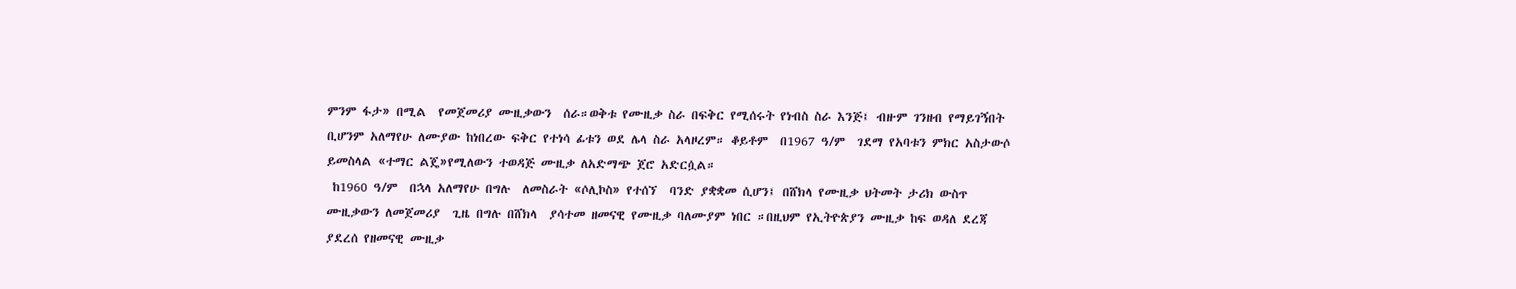ምንም ፋታ» በሚል  የመጀመሪያ ሙዚቃውን  ሰራ።ወቅቱ የሙዚቃ ስራ በፍቅር የሚሰሩት የነብስ ስራ እንጅ፤ ብዙም ገንዘብ የማይገኝበት ቢሆንም አለማየሁ ለሙያው ከነበረው ፍቅር የተነሳ ፊቱን ወደ ሌላ ስራ አላዞረም። ቆይቶም  በ1967 ዓ/ም  ገደማ የአባቱን ምክር አስታውሶ ይመስላል «ተማር ልጄ»የሚለውን ተወዳጅ ሙዚቃ ለአድማጭ ጀሮ አድርሷል።
 ከ1960 ዓ/ም  በኋላ አለማየሁ በግሉ  ለመስራት «ሶሊኮስ» የተሰኘ  ባንድ ያቋቋመ ሲሆን፤ በሸክላ የሙዚቃ ህትመት ታሪክ ውስጥ ሙዚቃውን ለመጀመሪያ  ጊዜ በግሉ በሸክላ  ያሳተመ ዘመናዊ የሙዚቃ ባለሙያም ነበር ።በዚህም የኢትዮጵያን ሙዚቃ ከፍ ወዳለ ደረጃ ያደረሰ የዘመናዊ ሙዚቃ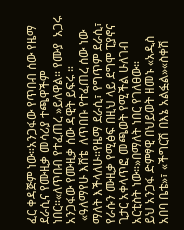ፈር ቀዳጅም ነው።አንጋፋው የጥበብ ሰው የዜማ ደራሲና የሙዚቃ መሳሪያ ተጫዋችም ነበር።«ለጥበብ የተፈጠረ »ይለዋል። የሙያ  አጋሩ አንጋፋው የሙዚቃ ሰው ዳዊት ይፍሩ ።
 «ዓለማየሁ እሸቴ  ለጥበቡ የተፈጠረ ሰው ነው ማለት እችላለሁ።የዜማ ደራሲ፣ የግጥም ደራሲ፣ የራሱን ሙዚቃ የሚፅፍ በዚህ ላይ ደግሞ ፒያኖና ጊታር አቀላጥፎ መጫወት የሚችል ሁለገብ አርቲስት ነው።»በማለት ነበር የገለፀው።
ይህ አንጋፋ ድምፃዊ በህይወት ዘመኑ «አዲስ አበባ ቤቴ»፣ «ችግርሽ በእኔ አልፏል»«ስቀሽ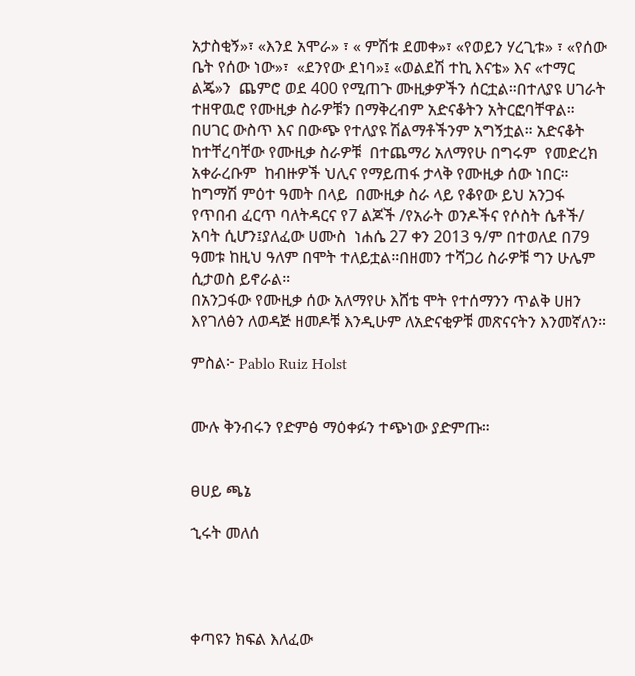አታስቂኝ»፣ «እንደ አሞራ» ፣ « ምሽቱ ደመቀ»፣ «የወይን ሃረጊቱ» ፣ «የሰው ቤት የሰው ነው»፣  «ደንየው ደነባ»፤ «ወልደሽ ተኪ እናቴ» እና «ተማር ልጄ»ን  ጨምሮ ወደ 400 የሚጠጉ ሙዚቃዎችን ሰርቷል።በተለያዩ ሀገራት ተዘዋዉሮ የሙዚቃ ስራዎቹን በማቅረብም አድናቆትን አትርፎባቸዋል። በሀገር ውስጥ እና በውጭ የተለያዩ ሽልማቶችንም አግኝቷል። አድናቆት ከተቸረባቸው የሙዚቃ ስራዎቹ  በተጨማሪ አለማየሁ በግሩም  የመድረክ  አቀራረቡም  ከብዙዎች ህሊና የማይጠፋ ታላቅ የሙዚቃ ሰው ነበር።
ከግማሽ ምዕተ ዓመት በላይ  በሙዚቃ ስራ ላይ የቆየው ይህ አንጋፋ የጥበብ ፈርጥ ባለትዳርና የ7 ልጆች /የአራት ወንዶችና የሶስት ሴቶች/ አባት ሲሆን፤ያለፈው ሀሙስ  ነሐሴ 27 ቀን 2013 ዓ/ም በተወለደ በ79 ዓመቱ ከዚህ ዓለም በሞት ተለይቷል።በዘመን ተሻጋሪ ስራዎቹ ግን ሁሌም ሲታወስ ይኖራል።
በአንጋፋው የሙዚቃ ሰው አለማየሁ እሸቴ ሞት የተሰማንን ጥልቅ ሀዘን እየገለፅን ለወዳጅ ዘመዶቹ እንዲሁም ለአድናቂዎቹ መጽናናትን እንመኛለን።

ምስል፦ Pablo Ruiz Holst


ሙሉ ቅንብሩን የድምፅ ማዕቀፉን ተጭነው ያድምጡ።


ፀሀይ ጫኔ

ኂሩት መለሰ




ቀጣዩን ክፍል እለፈው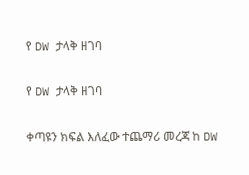የ DW ታላቅ ዘገባ

የ DW ታላቅ ዘገባ

ቀጣዩን ክፍል እለፈው ተጨማሪ መረጃ ከ DW